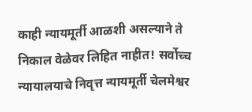काही न्यायमूर्ती आळशी असल्याने ते निकाल वेळेवर लिहित नाहीत! सर्वोच्च न्यायालयाचे निवृत्त न्यायमूर्ती चेलमेश्वर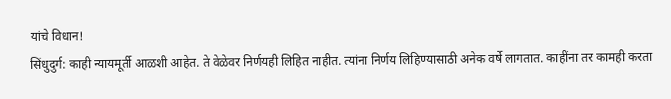यांचे विधान!
सिंधुदुर्ग: काही न्यायमूर्ती आळशी आहेत. ते वेळेवर निर्णयही लिहित नाहीत. त्यांना निर्णय लिहिण्यासाठी अनेक वर्षे लागतात. काहींना तर कामही करता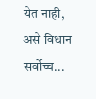येत नाही, असे विधान सर्वोच्च...